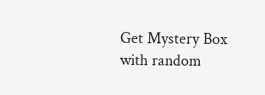Get Mystery Box with random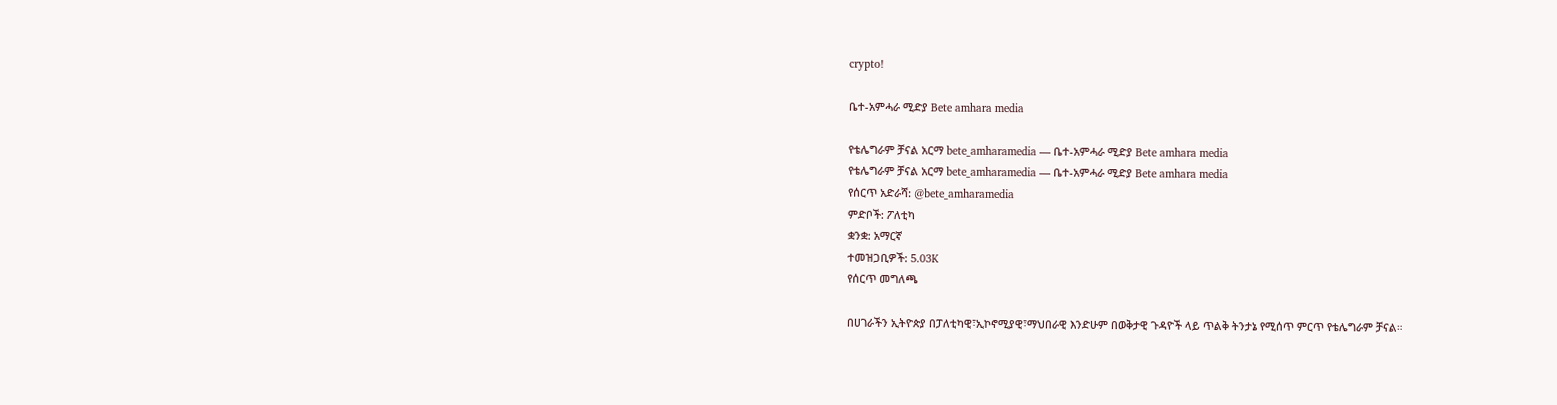crypto!

ቤተ-አምሓራ ሚድያ Bete amhara media

የቴሌግራም ቻናል አርማ bete_amharamedia — ቤተ-አምሓራ ሚድያ Bete amhara media
የቴሌግራም ቻናል አርማ bete_amharamedia — ቤተ-አምሓራ ሚድያ Bete amhara media
የሰርጥ አድራሻ: @bete_amharamedia
ምድቦች: ፖለቲካ
ቋንቋ: አማርኛ
ተመዝጋቢዎች: 5.03K
የሰርጥ መግለጫ

በሀገራችን ኢትዮጵያ በፓለቲካዊ፣ኢኮኖሚያዊ፣ማህበራዊ እንድሁም በወቅታዊ ጉዳዮች ላይ ጥልቅ ትንታኔ የሚሰጥ ምርጥ የቴሌግራም ቻናል።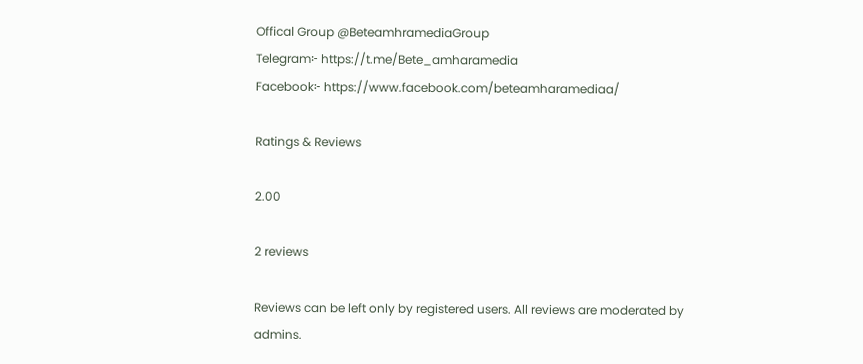Offical Group @BeteamhramediaGroup
Telegram፦ https://t.me/Bete_amharamedia
Facebook፦ https://www.facebook.com/beteamharamediaa/

Ratings & Reviews

2.00

2 reviews

Reviews can be left only by registered users. All reviews are moderated by admins.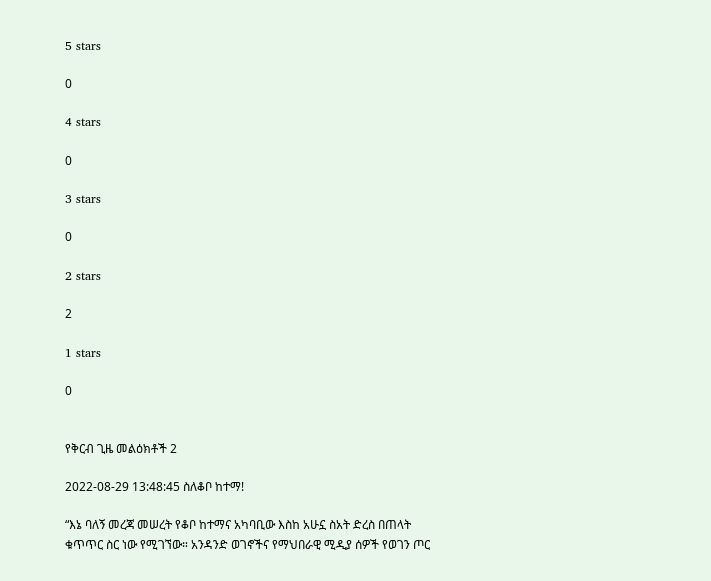5 stars

0

4 stars

0

3 stars

0

2 stars

2

1 stars

0


የቅርብ ጊዜ መልዕክቶች 2

2022-08-29 13:48:45 ስለቆቦ ከተማ!

“እኔ ባለኝ መረጃ መሠረት የቆቦ ከተማና አካባቢው እስከ አሁኗ ስአት ድረስ በጠላት ቁጥጥር ስር ነው የሚገኘው። አንዳንድ ወገኖችና የማህበራዊ ሚዲያ ሰዎች የወገን ጦር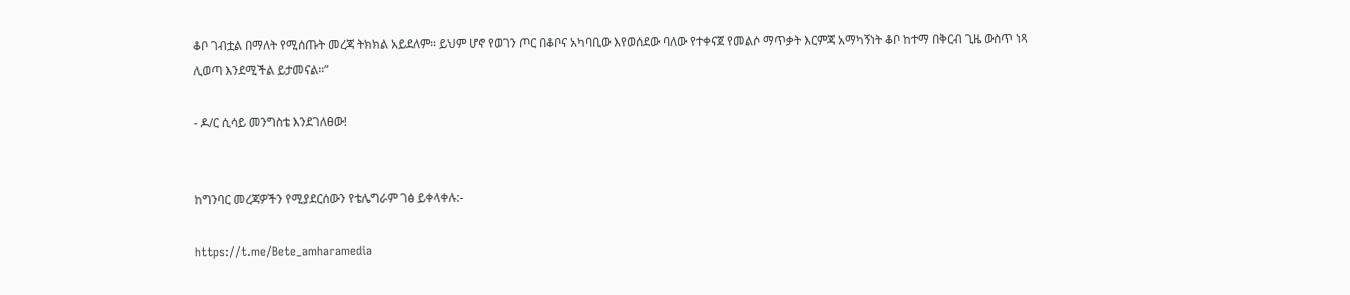ቆቦ ገብቷል በማለት የሚሰጡት መረጃ ትክክል አይደለም። ይህም ሆኖ የወገን ጦር በቆቦና አካባቢው እየወሰደው ባለው የተቀናጀ የመልሶ ማጥቃት እርምጃ አማካኝነት ቆቦ ከተማ በቅርብ ጊዜ ውስጥ ነጻ ሊወጣ እንደሚችል ይታመናል።”

- ዶ/ር ሲሳይ መንግስቴ እንደገለፀው!


ከግንባር መረጃዎችን የሚያደርሰውን የቴሌግራም ገፅ ይቀላቀሉ:-

https://t.me/Bete_amharamedia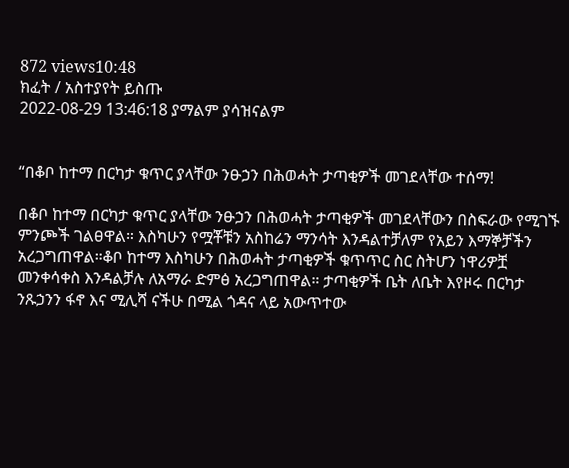872 views10:48
ክፈት / አስተያየት ይስጡ
2022-08-29 13:46:18 ያማልም ያሳዝናልም


“በቆቦ ከተማ በርካታ ቁጥር ያላቸው ንፁኃን በሕወሓት ታጣቂዎች መገደላቸው ተሰማ!

በቆቦ ከተማ በርካታ ቁጥር ያላቸው ንፁኃን በሕወሓት ታጣቂዎች መገደላቸውን በስፍራው የሚገኙ ምንጮች ገልፀዋል። እስካሁን የሟቾቹን አስከሬን ማንሳት እንዳልተቻለም የአይን እማኞቻችን አረጋግጠዋል።ቆቦ ከተማ እስካሁን በሕወሓት ታጣቂዎች ቁጥጥር ስር ስትሆን ነዋሪዎቿ መንቀሳቀስ እንዳልቻሉ ለአማራ ድምፅ አረጋግጠዋል። ታጣቂዎች ቤት ለቤት እየዞሩ በርካታ ንጹኃንን ፋኖ እና ሚሊሻ ናችሁ በሚል ጎዳና ላይ አውጥተው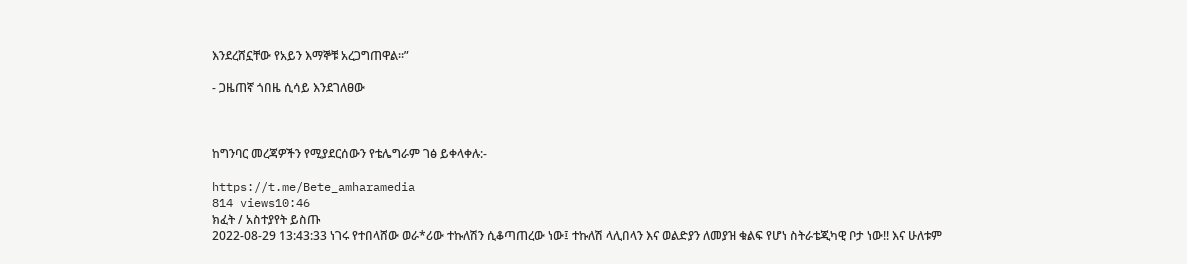እንደረሸኗቸው የአይን እማኞቹ አረጋግጠዋል።”

- ጋዜጠኛ ጎበዜ ሲሳይ እንደገለፀው



ከግንባር መረጃዎችን የሚያደርሰውን የቴሌግራም ገፅ ይቀላቀሉ:-

https://t.me/Bete_amharamedia
814 views10:46
ክፈት / አስተያየት ይስጡ
2022-08-29 13:43:33 ነገሩ የተበላሸው ወራ*ሪው ተኩለሽን ሲቆጣጠረው ነው፤ ተኩለሽ ላሊበላን እና ወልድያን ለመያዝ ቁልፍ የሆነ ስትራቴጂካዊ ቦታ ነው!! እና ሁለቱም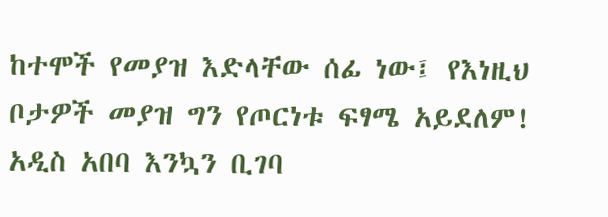ከተሞች የመያዝ እድላቸው ሰፊ ነው፤ የእነዚህ ቦታዎች መያዝ ግን የጦርነቱ ፍፃሜ አይደለም! አዲስ አበባ እንኳን ቢገባ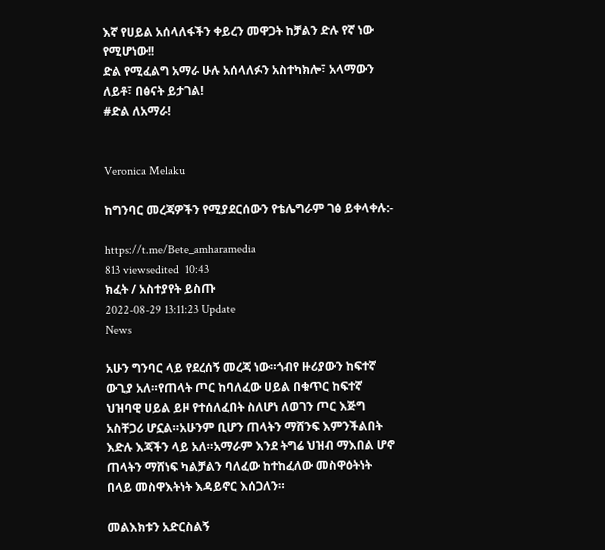እኛ የሀይል አሰላለፋችን ቀይረን መዋጋት ከቻልን ድሉ የኛ ነው የሚሆነው!!
ድል የሚፈልግ አማራ ሁሉ አሰላለፉን አስተካክሎ፣ አላማውን ለይቶ፣ በፅናት ይታገል!
#ድል ለአማራ!


Veronica Melaku

ከግንባር መረጃዎችን የሚያደርሰውን የቴሌግራም ገፅ ይቀላቀሉ:-

https://t.me/Bete_amharamedia
813 viewsedited  10:43
ክፈት / አስተያየት ይስጡ
2022-08-29 13:11:23 Update
News

አሁን ግንባር ላይ የደረሰኝ መረጃ ነው።ጎብየ ዙሪያውን ከፍተኛ ውጊያ አለ።የጠላት ጦር ከባለፈው ሀይል በቁጥር ከፍተኛ ህዝባዊ ሀይል ይዞ የተሰለፈበት ስለሆነ ለወገን ጦር እጅግ አስቸጋሪ ሆኗል።አሁንም ቢሆን ጠላትን ማሸንፍ እምንችልበት እድሉ እጃችን ላይ አለ።አማራም እንደ ትግሬ ህዝብ ማእበል ሆኖ ጠላትን ማሸነፍ ካልቻልን ባለፈው ከተከፈለው መስዋዕትነት በላይ መስዋእትነት እዳይኖር እሰጋለን።

መልእክቱን አድርስልኝ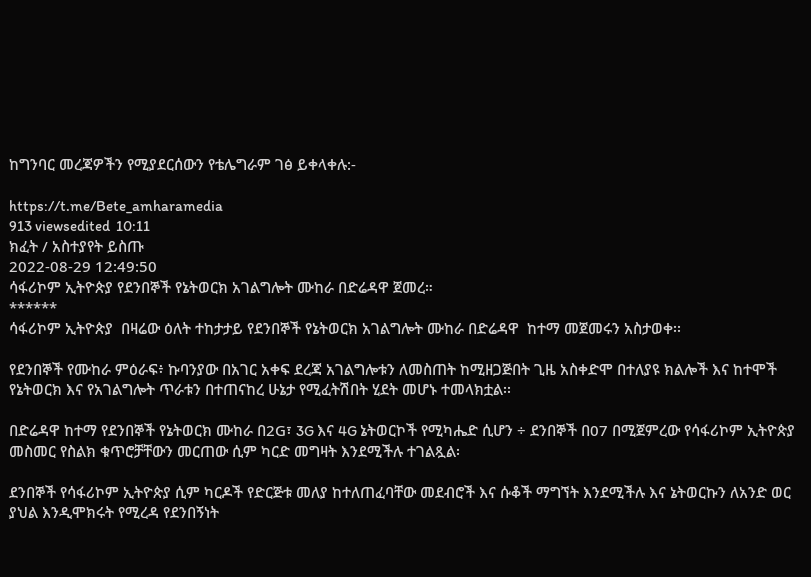ከግንባር መረጃዎችን የሚያደርሰውን የቴሌግራም ገፅ ይቀላቀሉ:-

https://t.me/Bete_amharamedia
913 viewsedited  10:11
ክፈት / አስተያየት ይስጡ
2022-08-29 12:49:50
ሳፋሪኮም ኢትዮጵያ የደንበኞች የኔትወርክ አገልግሎት ሙከራ በድሬዳዋ ጀመረ።
******
ሳፋሪኮም ኢትዮጵያ  በዛሬው ዕለት ተከታታይ የደንበኞች የኔትወርክ አገልግሎት ሙከራ በድሬዳዋ  ከተማ መጀመሩን አስታወቀ፡፡

የደንበኞች የሙከራ ምዕራፍ፥ ኩባንያው በአገር አቀፍ ደረጃ አገልግሎቱን ለመስጠት ከሚዘጋጅበት ጊዜ አስቀድሞ በተለያዩ ክልሎች እና ከተሞች የኔትወርክ እና የአገልግሎት ጥራቱን በተጠናከረ ሁኔታ የሚፈትሽበት ሂደት መሆኑ ተመላክቷል፡፡

በድሬዳዋ ከተማ የደንበኞች የኔትወርክ ሙከራ በ2G፣ 3G እና 4G ኔትወርኮች የሚካሔድ ሲሆን ÷ ደንበኞች በ07 በሚጀምረው የሳፋሪኮም ኢትዮጵያ መስመር የስልክ ቁጥሮቻቸውን መርጠው ሲም ካርድ መግዛት እንደሚችሉ ተገልጿል፡

ደንበኞች የሳፋሪኮም ኢትዮጵያ ሲም ካርዶች የድርጅቱ መለያ ከተለጠፈባቸው መደብሮች እና ሱቆች ማግኘት እንደሚችሉ እና ኔትወርኩን ለአንድ ወር ያህል እንዲሞክሩት የሚረዳ የደንበኝነት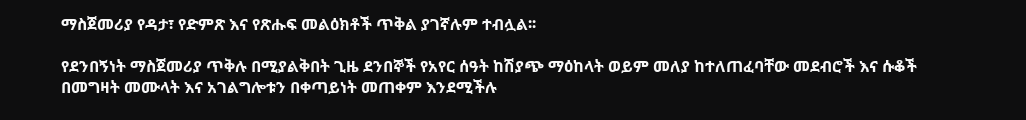ማስጀመሪያ የዳታ፣ የድምጽ እና የጽሑፍ መልዕክቶች ጥቅል ያገኛሉም ተብሏል፡፡

የደንበኝነት ማስጀመሪያ ጥቅሉ በሚያልቅበት ጊዜ ደንበኞች የአየር ሰዓት ከሽያጭ ማዕከላት ወይም መለያ ከተለጠፈባቸው መደብሮች እና ሱቆች በመግዛት መሙላት እና አገልግሎቱን በቀጣይነት መጠቀም እንደሚችሉ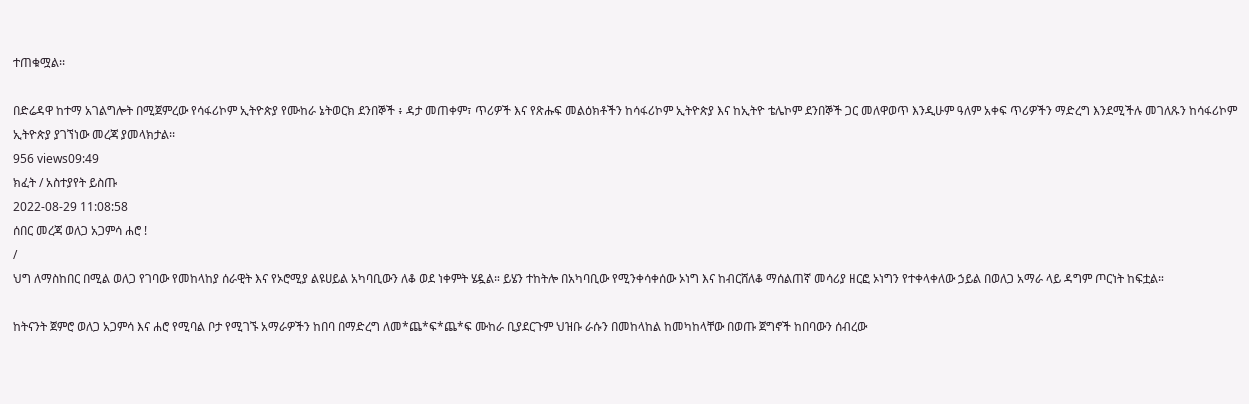ተጠቁሟል፡፡

በድሬዳዋ ከተማ አገልግሎት በሚጀምረው የሳፋሪኮም ኢትዮጵያ የሙከራ ኔትወርክ ደንበኞች ፥ ዳታ መጠቀም፣ ጥሪዎች እና የጽሑፍ መልዕክቶችን ከሳፋሪኮም ኢትዮጵያ እና ከኢትዮ ቴሌኮም ደንበኞች ጋር መለዋወጥ እንዲሁም ዓለም አቀፍ ጥሪዎችን ማድረግ እንደሚችሉ መገለጹን ከሳፋሪኮም ኢትዮጵያ ያገኘነው መረጃ ያመላክታል፡፡
956 views09:49
ክፈት / አስተያየት ይስጡ
2022-08-29 11:08:58
ሰበር መረጃ ወለጋ አጋምሳ ሐሮ !
/
ህግ ለማስከበር በሚል ወለጋ የገባው የመከላከያ ሰራዊት እና የኦሮሚያ ልዩሀይል አካባቢውን ለቆ ወደ ነቀምት ሄዷል። ይሄን ተከትሎ በአካባቢው የሚንቀሳቀሰው ኦነግ እና ከብርሸለቆ ማሰልጠኛ መሳሪያ ዘርፎ ኦነግን የተቀላቀለው ኃይል በወለጋ አማራ ላይ ዳግም ጦርነት ከፍቷል።

ከትናንት ጀምሮ ወለጋ አጋምሳ እና ሐሮ የሚባል ቦታ የሚገኙ አማራዎችን ከበባ በማድረግ ለመ*ጨ*ፍ*ጨ*ፍ ሙከራ ቢያደርጉም ህዝቡ ራሱን በመከላከል ከመካከላቸው በወጡ ጀግኖች ከበባውን ሰብረው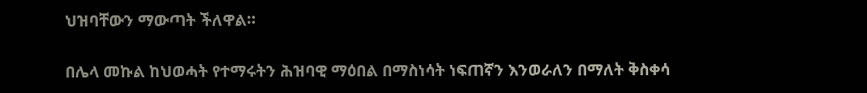ህዝባቸውን ማውጣት ችለዋል።

በሌላ መኩል ከህወሓት የተማሩትን ሕዝባዊ ማዕበል በማስነሳት ነፍጠኛን እንወራለን በማለት ቅስቀሳ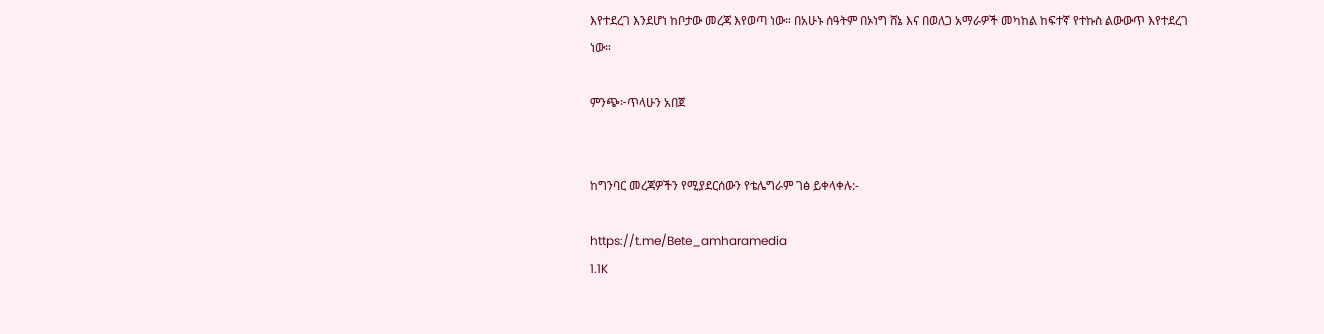እየተደረገ እንደሆነ ከቦታው መረጃ እየወጣ ነው። በአሁኑ ሰዓትም በኦነግ ሸኔ እና በወለጋ አማራዎች መካከል ከፍተኛ የተኩስ ልውውጥ እየተደረገ ነው።

ምንጭ፦ጥላሁን አበጀ


ከግንባር መረጃዎችን የሚያደርሰውን የቴሌግራም ገፅ ይቀላቀሉ:-

https://t.me/Bete_amharamedia
1.1K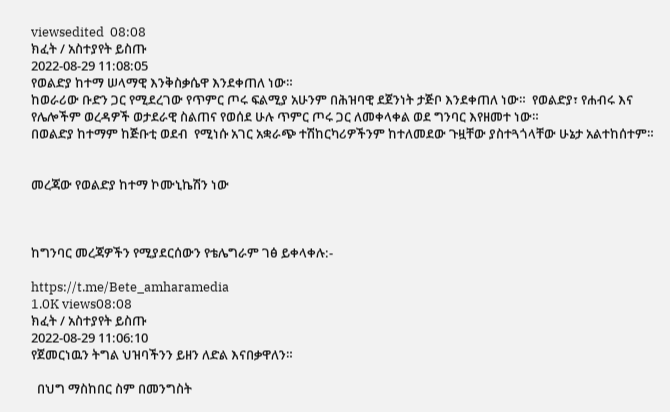viewsedited  08:08
ክፈት / አስተያየት ይስጡ
2022-08-29 11:08:05
የወልድያ ከተማ ሠላማዊ እንቅስቃሴዋ እንደቀጠለ ነው።
ከወራሪው ቡድን ጋር የሚደረገው የጥምር ጦሩ ፍልሚያ አሁንም በሕዝባዊ ደጀንነት ታጅቦ እንደቀጠለ ነው።  የወልድያ፣ የሐብሩ እና የሌሎችም ወረዳዎች ወታደራዊ ስልጠና የወሰደ ሁሉ ጥምር ጦሩ ጋር ለመቀላቀል ወደ ግንባር እየዘመተ ነው።
በወልድያ ከተማም ከጅቡቲ ወደብ  የሚነሱ አገር አቋራጭ ተሽከርካሪዎችንም ከተለመደው ጉዟቸው ያስተጓጎላቸው ሁኔታ አልተከሰተም።


መረጃው የወልድያ ከተማ ኮሙኒኬሽን ነው



ከግንባር መረጃዎችን የሚያደርሰውን የቴሌግራም ገፅ ይቀላቀሉ:-

https://t.me/Bete_amharamedia
1.0K views08:08
ክፈት / አስተያየት ይስጡ
2022-08-29 11:06:10
የጀመርነዉን ትግል ህዝባችንን ይዘን ለድል እናበቃዋለን።

  በህግ ማስከበር ስም በመንግስት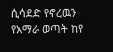ሲሳደድ የኖረዉን የአማራ ወጣት ከየ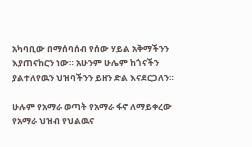አካባቢው በማሰባሰብ የሰው ሃይል አቅማችንን እያጠናከርን ነው። አሁንም ሁሌም ከጎናችን ያልተለየዉን ህዝባችንን ይዘን ድል እናደርጋለን።

ሁሉም የአማራ ወጣት የአማራ ፋኖ ለማይቀረው የአማራ ህዝብ የህልዉና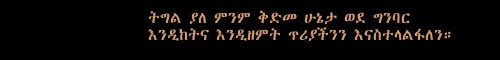ትግል ያለ ምንም ቅድመ ሁኔታ ወደ ግንባር እንዲከትና እንዲዘምት ጥሪያችንን እናስተላልፋለን።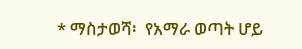* ማስታወሻ፡  የአማራ ወጣት ሆይ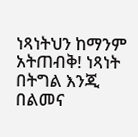ነጻነትህን ከማንም አትጠብቅ! ነጻነት በትግል እንጂ በልመና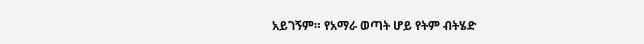አይገኝም። የአማራ ወጣት ሆይ የትም ብትሄድ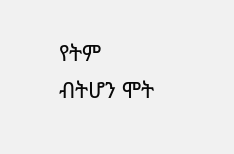የትም ብትሆን ሞት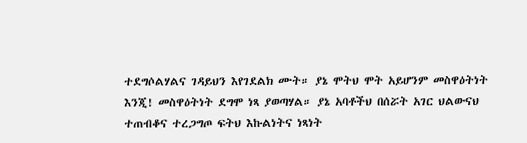ተደግሶልሃልና ገዳይህን እየገደልክ ሙት። ያኔ ሞትህ ሞት አይሆንም መስዋዕትነት እንጂ! መስዋዕትነት ደግሞ ነጻ ያወጣሃል። ያኔ አባቶችህ በሰሯት አገር ህልውናህ ተጠብቆና ተረጋግጦ ፍትህ እኩልነትና ነጻነት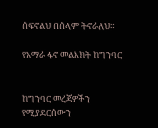ሰፍኖልህ በሰላም ትኖራለህ።

የአማራ ፋኖ መልእክት ከግንባር


ከግንባር መረጃዎችን የሚያደርሰውን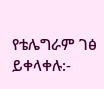የቴሌግራም ገፅ ይቀላቀሉ:-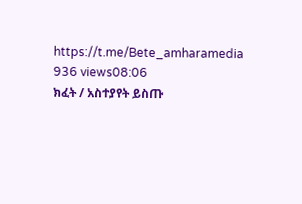https://t.me/Bete_amharamedia
936 views08:06
ክፈት / አስተያየት ይስጡ